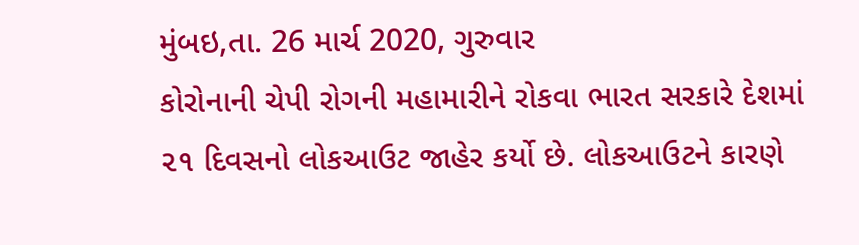મુંબઇ,તા. 26 માર્ચ 2020, ગુરુવાર
કોરોનાની ચેપી રોગની મહામારીને રોકવા ભારત સરકારે દેશમાં ૨૧ દિવસનો લોકઆઉટ જાહેર કર્યો છે. લોકઆઉટને કારણે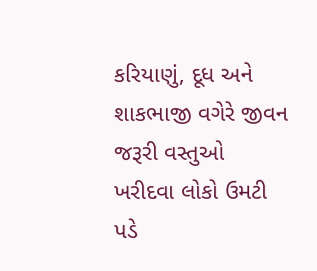કરિયાણું, દૂધ અને શાકભાજી વગેરે જીવન જરૂરી વસ્તુઓ ખરીદવા લોકો ઉમટી પડે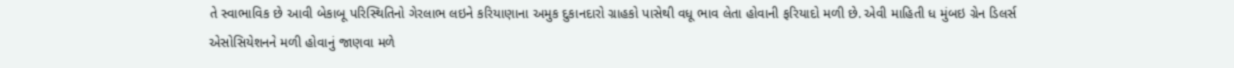તે સ્વાભાવિક છે આવી બેકાબૂ પરિસ્થિતિનો ગેરલાભ લઇને કરિયાણાના અમુક દુકાનદારો ગ્રાહકો પાસેથી વધૂ ભાવ લેતા હોવાની ફરિયાદો મળી છે. એવી માહિતી ધ મુંબઇ ગ્રેન ડિલર્સ એસોસિયેશનને મળી હોવાનું જાણવા મળે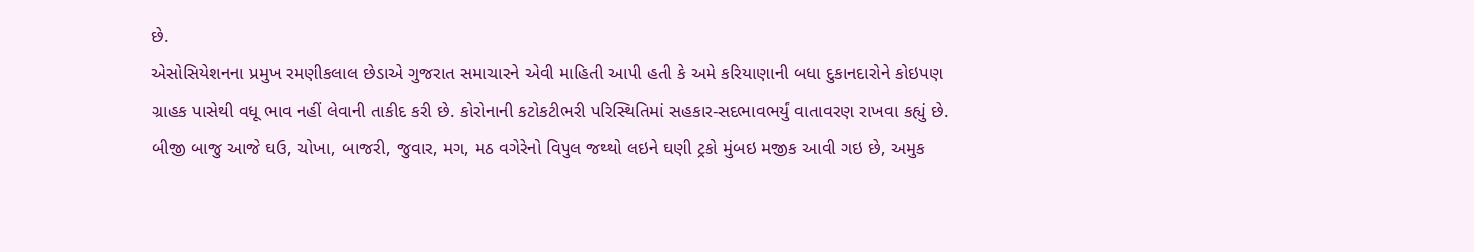છે.
એસોસિયેશનના પ્રમુખ રમણીકલાલ છેડાએ ગુજરાત સમાચારને એવી માહિતી આપી હતી કે અમે કરિયાણાની બધા દુકાનદારોને કોઇપણ ગ્રાહક પાસેથી વધૂ ભાવ નહીં લેવાની તાકીદ કરી છે. કોરોનાની કટોકટીભરી પરિસ્થિતિમાં સહકાર-સદભાવભર્યું વાતાવરણ રાખવા કહ્યું છે.
બીજી બાજુ આજે ઘઉ, ચોખા, બાજરી, જુવાર, મગ, મઠ વગેરેનો વિપુલ જથ્થો લઇને ઘણી ટ્રકો મુંબઇ મજીક આવી ગઇ છે, અમુક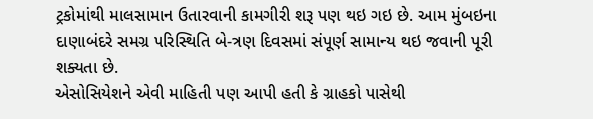ટ્રકોમાંથી માલસામાન ઉતારવાની કામગીરી શરૂ પણ થઇ ગઇ છે. આમ મુંબઇના દાણાબંદરે સમગ્ર પરિસ્થિતિ બે-ત્રણ દિવસમાં સંપૂર્ણ સામાન્ય થઇ જવાની પૂરી શક્યતા છે.
એસોસિયેશને એવી માહિતી પણ આપી હતી કે ગ્રાહકો પાસેથી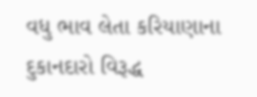વધુ ભાવ લેતા કરિયાણાના દુકાનદારો વિરૂદ્ધ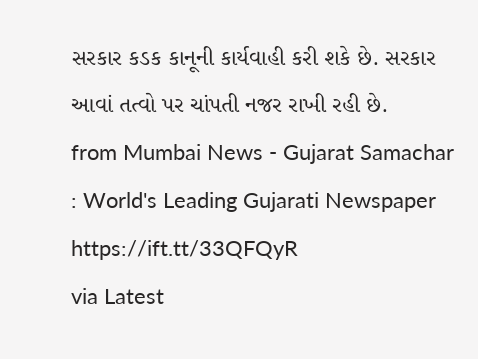સરકાર કડક કાનૂની કાર્યવાહી કરી શકે છે. સરકાર આવાં તત્વો પર ચાંપતી નજર રાખી રહી છે.
from Mumbai News - Gujarat Samachar : World's Leading Gujarati Newspaper https://ift.tt/33QFQyR
via Latest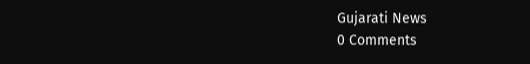Gujarati News
0 Comments